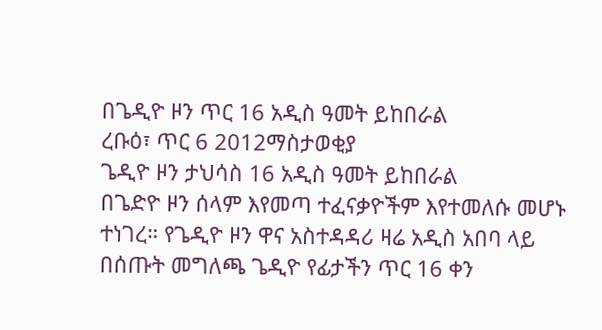በጌዲዮ ዞን ጥር 16 አዲስ ዓመት ይከበራል
ረቡዕ፣ ጥር 6 2012ማስታወቂያ
ጌዲዮ ዞን ታህሳስ 16 አዲስ ዓመት ይከበራል
በጌድዮ ዞን ሰላም እየመጣ ተፈናቃዮችም እየተመለሱ መሆኑ ተነገረ። የጌዲዮ ዞን ዋና አስተዳዳሪ ዛሬ አዲስ አበባ ላይ በሰጡት መግለጫ ጌዲዮ የፊታችን ጥር 16 ቀን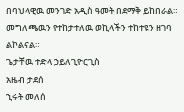በባህላዊዉ መንገድ አዲስ ዓመት በደማቅ ይከበራል። መግለጫዉን የተከታተለዉ ወኪላችን ተከተዩን ዘገባ ልኮልናል።
ጌታቸዉ ተድላ ኃይለጊዮርጊስ
አዜብ ታደሰ
ኂሩት መለሰ